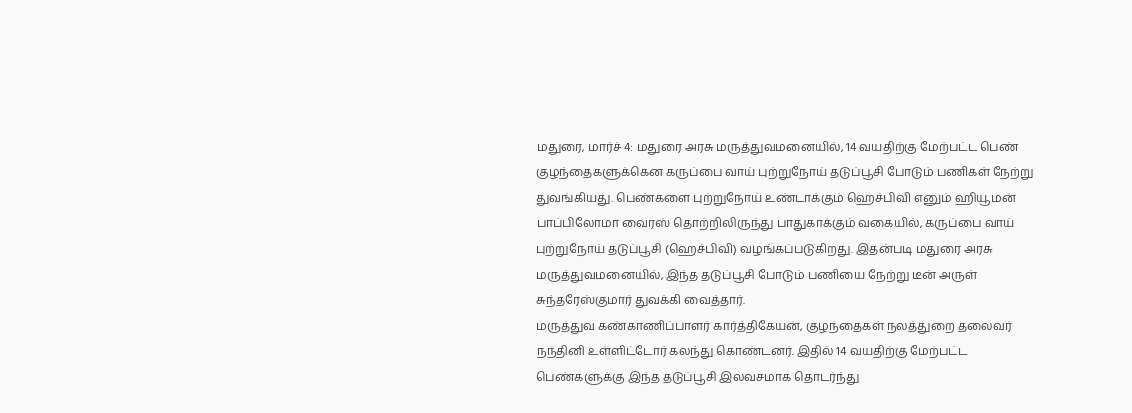மதுரை, மார்ச் 4: மதுரை அரசு மருத்துவமனையில், 14 வயதிற்கு மேற்பட்ட பெண் குழந்தைகளுக்கென கருப்பை வாய் புற்றுநோய் தடுப்பூசி போடும் பணிகள் நேற்று துவங்கியது. பெண்களை புற்றுநோய் உண்டாக்கும் ஹெச்பிவி எனும் ஹியூமன் பாப்பிலோமா வைரஸ் தொற்றிலிருந்து பாதுகாக்கும் வகையில், கருப்பை வாய் புற்றுநோய் தடுப்பூசி (ஹெச்பிவி) வழங்கப்படுகிறது. இதன்படி மதுரை அரசு மருத்துவமனையில், இந்த தடுப்பூசி போடும் பணியை நேற்று டீன் அருள் சுந்தரேஸ்குமார் துவக்கி வைத்தார்.
மருத்துவ கண்காணிப்பாளர் கார்த்திகேயன், குழந்தைகள் நலத்துறை தலைவர் நந்தினி உள்ளிட்டோர் கலந்து கொண்டனர். இதில் 14 வயதிற்கு மேற்பட்ட பெண்களுக்கு இந்த தடுப்பூசி இலவசமாக தொடர்ந்து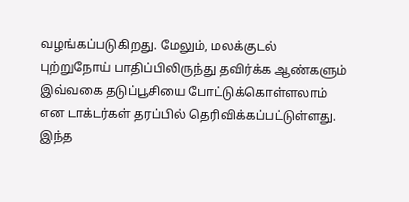வழங்கப்படுகிறது. மேலும், மலக்குடல் புற்றுநோய் பாதிப்பிலிருந்து தவிர்க்க ஆண்களும் இவ்வகை தடுப்பூசியை போட்டுக்கொள்ளலாம் என டாக்டர்கள் தரப்பில் தெரிவிக்கப்பட்டுள்ளது. இந்த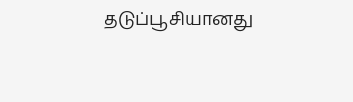தடுப்பூசியானது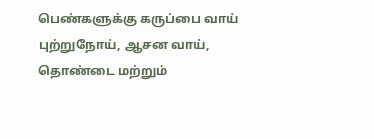பெண்களுக்கு கருப்பை வாய் புற்றுநோய், ஆசன வாய், தொண்டை மற்றும்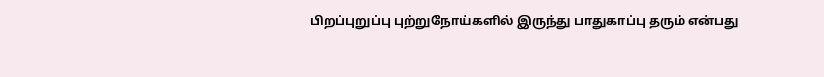பிறப்புறுப்பு புற்றுநோய்களில் இருந்து பாதுகாப்பு தரும் என்பது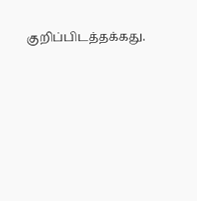குறிப்பிடத்தக்கது.